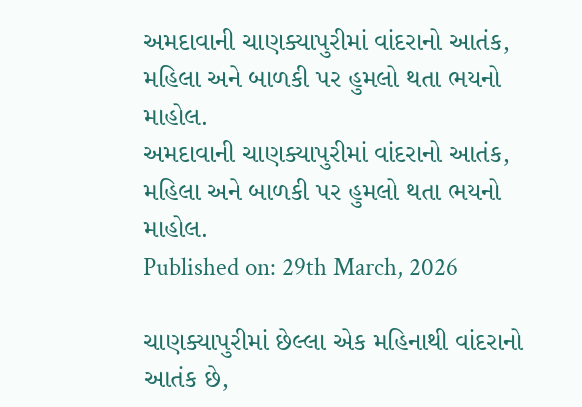અમદાવાની ચાણક્યાપુરીમાં વાંદરાનો આતંક, મહિલા અને બાળકી પર હુમલો થતા ભયનો માહોલ.
અમદાવાની ચાણક્યાપુરીમાં વાંદરાનો આતંક, મહિલા અને બાળકી પર હુમલો થતા ભયનો માહોલ.
Published on: 29th March, 2026

ચાણક્યાપુરીમાં છેલ્લા એક મહિનાથી વાંદરાનો આતંક છે,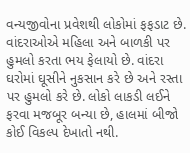વન્યજીવોના પ્રવેશથી લોકોમાં ફફડાટ છે. વાંદરાઓએ મહિલા અને બાળકી પર હુમલો કરતા ભય ફેલાયો છે. વાંદરા ઘરોમાં ઘૂસીને નુકસાન કરે છે અને રસ્તા પર હુમલો કરે છે. લોકો લાકડી લઈને ફરવા મજબૂર બન્યા છે, હાલમાં બીજો કોઈ વિકલ્પ દેખાતો નથી.